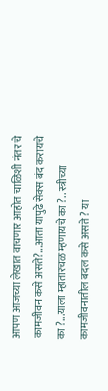आपण आजच्या लेखात वाचणार आहोत चाळिशी नंतर चे कामजीवन कसे असते?...आता यापुढे सेक्स बंद करायचे का ?...याला म्हातारचळ म्हणायचे का ?.. स्त्रीच्या कामजीवनातील बदल कसे असते ? या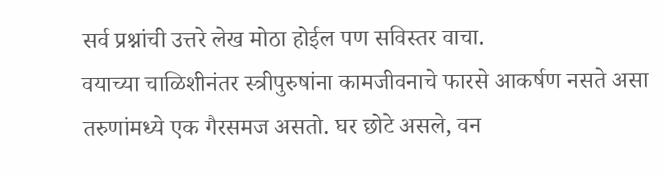सर्व प्रश्नांची उत्तरे लेख मोठा होईल पण सविस्तर वाचा.
वयाच्या चाळिशीनंतर स्त्रीपुरुषांना कामजीवनाचे फारसे आकर्षण नसते असा तरुणांमध्ये एक गैरसमज असतो. घर छोटे असले, वन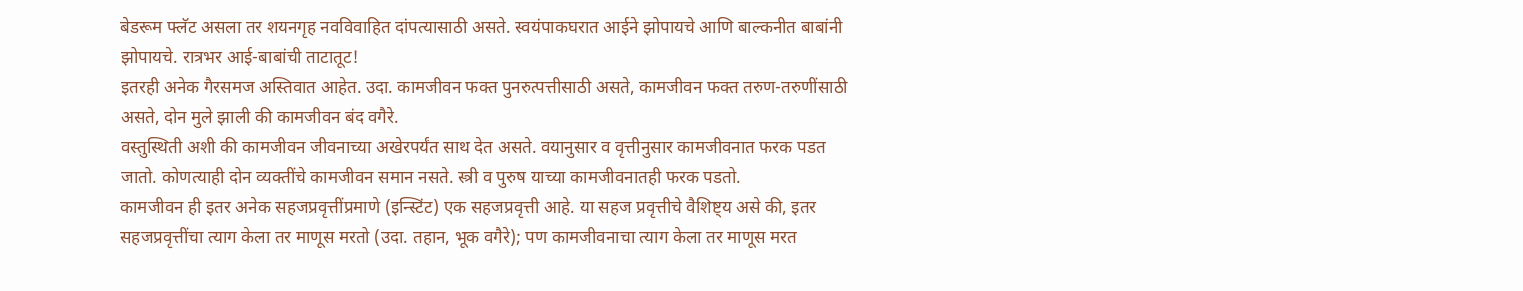बेडरूम फ्लॅट असला तर शयनगृह नवविवाहित दांपत्यासाठी असते. स्वयंपाकघरात आईने झोपायचे आणि बाल्कनीत बाबांनी झोपायचे. रात्रभर आई-बाबांची ताटातूट!
इतरही अनेक गैरसमज अस्तिवात आहेत. उदा. कामजीवन फक्त पुनरुत्पत्तीसाठी असते, कामजीवन फक्त तरुण-तरुणींसाठी असते, दोन मुले झाली की कामजीवन बंद वगैरे.
वस्तुस्थिती अशी की कामजीवन जीवनाच्या अखेरपर्यंत साथ देत असते. वयानुसार व वृत्तीनुसार कामजीवनात फरक पडत जातो. कोणत्याही दोन व्यक्तींचे कामजीवन समान नसते. स्त्री व पुरुष याच्या कामजीवनातही फरक पडतो.
कामजीवन ही इतर अनेक सहजप्रवृत्तींप्रमाणे (इन्स्टिंट) एक सहजप्रवृत्ती आहे. या सहज प्रवृत्तीचे वैशिष्ट्य असे की, इतर सहजप्रवृत्तींचा त्याग केला तर माणूस मरतो (उदा. तहान, भूक वगैरे); पण कामजीवनाचा त्याग केला तर माणूस मरत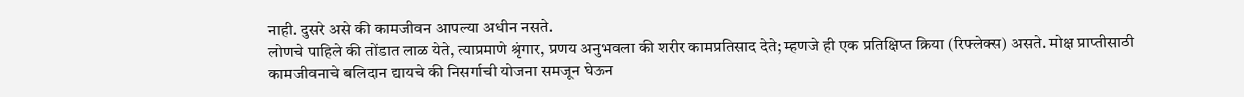नाही. दुसरे असे की कामजीवन आपल्या अधीन नसते.
लोणचे पाहिले की तोंडात लाळ येते, त्याप्रमाणे श्रृंगार, प्रणय अनुभवला की शरीर कामप्रतिसाद देते; म्हणजे ही एक प्रतिक्षिप्त क्रिया (रिफ्लेक्स) असते. मोक्ष प्राप्तीसाठी कामजीवनाचे बलिदान द्यायचे की निसर्गाची योजना समजून घेऊन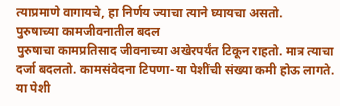त्याप्रमाणे वागायचे, हा निर्णय ज्याचा त्याने घ्यायचा असतो.
पुरुषाच्या कामजीवनातील बदल
पुरुषाचा कामप्रतिसाद जीवनाच्या अखेरपर्यंत टिकून राहतो. मात्र त्याचा दर्जा बदलतो. कामसंवेदना टिपणा-या पेशींची संख्या कमी होऊ लागते. या पेशी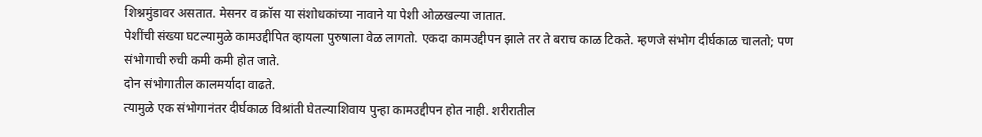शिश्नमुंडावर असतात. मेसनर व क्रॉस या संशोधकांच्या नावाने या पेशी ओळखल्या जातात.
पेशींची संख्या घटल्यामुळे कामउद्दीपित व्हायला पुरुषाला वेळ लागतो. एकदा कामउद्दीपन झाले तर ते बराच काळ टिकते. म्हणजे संभोग दीर्घकाळ चालतो; पण संभोगाची रुची कमी कमी होत जाते.
दोन संभोगातील कालमर्यादा वाढते.
त्यामुळे एक संभोगानंतर दीर्घकाळ विश्रांती घेतल्याशिवाय पुन्हा कामउद्दीपन होत नाही. शरीरातील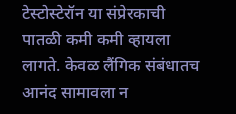टेस्टोस्टेरॉन या संप्रेरकाची पातळी कमी कमी व्हायला लागते. केवळ लैंगिक संबंधातच आनंद सामावला न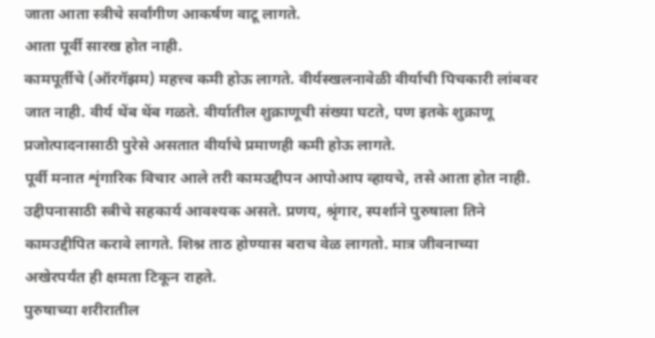जाता आता स्त्रीचे सर्वांगीण आकर्षण वाटू लागते.
आता पूर्वी सारख होत नाही.
कामपूर्तीचे (ऑरगॅझम) महत्त्व कमी होऊ लागते. वीर्यस्खलनावेळी वीर्याची पिचकारी लांबवर जात नाही. वीर्य थेंब थेंब गळते. वीर्यातील शुक्राणूची संख्या घटते, पण इतके शुक्राणू प्रजोत्पादनासाठी पुरेसे असतात वीर्याचे प्रमाणही कमी होऊ लागते.
पूर्वी मनात शृंगारिक विचार आले तरी कामउद्दीपन आपोआप व्हायचे, तसे आता होत नाही. उद्दीपनासाठी स्त्रीचे सहकार्य आवश्यक असते. प्रणय, श्रृंगार, स्पर्शाने पुरुषाला तिने कामउद्दीपित करावे लागते. शिश्न ताठ होण्यास बराच वेळ लागतो. मात्र जीवनाच्या अखेरपर्यंत ही क्षमता टिकून राहते.
पुरुषाच्या शरीरातील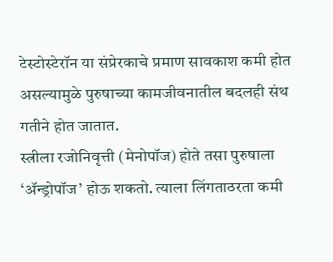टेस्टोस्टेरॉन या संप्रेरकाचे प्रमाण सावकाश कमी होत असल्यामुळे पुरुषाच्या कामजीवनातील बदलही संथ गतीने होत जातात.
स्त्रीला रजोनिवृत्ती (मेनोपॉज) होते तसा पुरुषाला ‘ॲन्ड्रोपॉज’ होऊ शकतो. त्याला लिंगताठरता कमी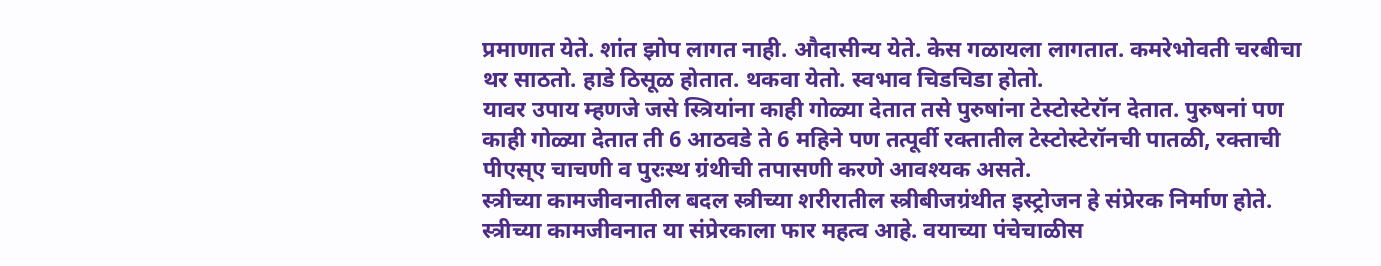प्रमाणात येते. शांत झोप लागत नाही. औदासीन्य येते. केस गळायला लागतात. कमरेभोवती चरबीचा थर साठतो. हाडे ठिसूळ होतात. थकवा येतो. स्वभाव चिडचिडा होतो.
यावर उपाय म्हणजे जसे स्त्रियांना काही गोळ्या देतात तसे पुरुषांना टेस्टोस्टेरॉन देतात. पुरुषनां पण काही गोळ्या देतात ती 6 आठवडे ते 6 महिने पण तत्पूर्वी रक्तातील टेस्टोस्टेरॉनची पातळी, रक्ताची पीएस्ए चाचणी व पुरःस्थ ग्रंथीची तपासणी करणे आवश्यक असते.
स्त्रीच्या कामजीवनातील बदल स्त्रीच्या शरीरातील स्त्रीबीजग्रंथीत इस्ट्रोजन हे संप्रेरक निर्माण होते. स्त्रीच्या कामजीवनात या संप्रेरकाला फार महत्व आहे. वयाच्या पंचेचाळीस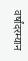वर्षांदरम्यान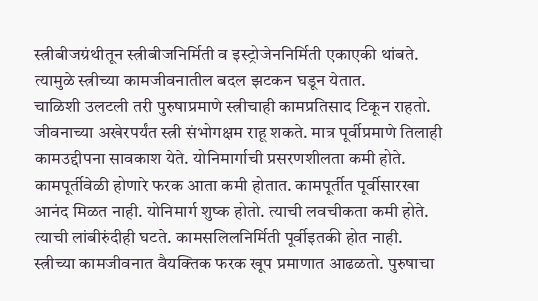स्त्रीबीजग्रंथीतून स्त्रीबीजनिर्मिती व इस्ट्रोजेननिर्मिती एकाएकी थांबते. त्यामुळे स्त्रीच्या कामजीवनातील बदल झटकन घडून येतात.
चाळिशी उलटली तरी पुरुषाप्रमाणे स्त्रीचाही कामप्रतिसाद टिकून राहतो. जीवनाच्या अखेरपर्यंत स्त्री संभोगक्षम राहू शकते. मात्र पूर्वीप्रमाणे तिलाही कामउद्दीपना सावकाश येते. योनिमार्गाची प्रसरणशीलता कमी होते. कामपूर्तीवेळी होणारे फरक आता कमी होतात. कामपूर्तीत पूर्वीसारखा आनंद मिळत नाही. योनिमार्ग शुष्क होतो. त्याची लवचीकता कमी होते. त्याची लांबीरुंदीही घटते. कामसलिलनिर्मिती पूर्वीइतकी होत नाही.
स्त्रीच्या कामजीवनात वैयक्तिक फरक खूप प्रमाणात आढळतो. पुरुषाचा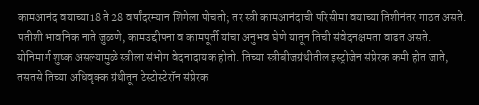कामआनंद वयाच्या18 ते 28 वर्षांदरम्यान शिगेला पोचतो; तर स्त्री कामआनंदाची परिसीमा वयाच्या तिशीनंतर गाठत असते. पतीशी भावनिक नाते जुळणे, कामउद्दीपना व कामपूर्ती यांचा अनुभव घेणे यातून तिची संवेदनक्षमता वाढत असते.
योनिमार्ग शुष्क असल्यामुळे स्त्रीला संभोग वेदनादायक होतो. तिच्या स्त्रीबीजग्रंथीतील इस्ट्रोजेन संप्रेरक कमी होत जाते, तसतसे तिच्या अधिवृक्क ग्रंथीतून टेस्टोस्टेरॉन संप्रेरक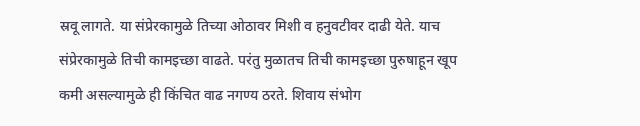स्रवू लागते. या संप्रेरकामुळे तिच्या ओठावर मिशी व हनुवटीवर दाढी येते. याच संप्रेरकामुळे तिची कामइच्छा वाढते. परंतु मुळातच तिची कामइच्छा पुरुषाहून खूप कमी असल्यामुळे ही किंचित वाढ नगण्य ठरते. शिवाय संभोग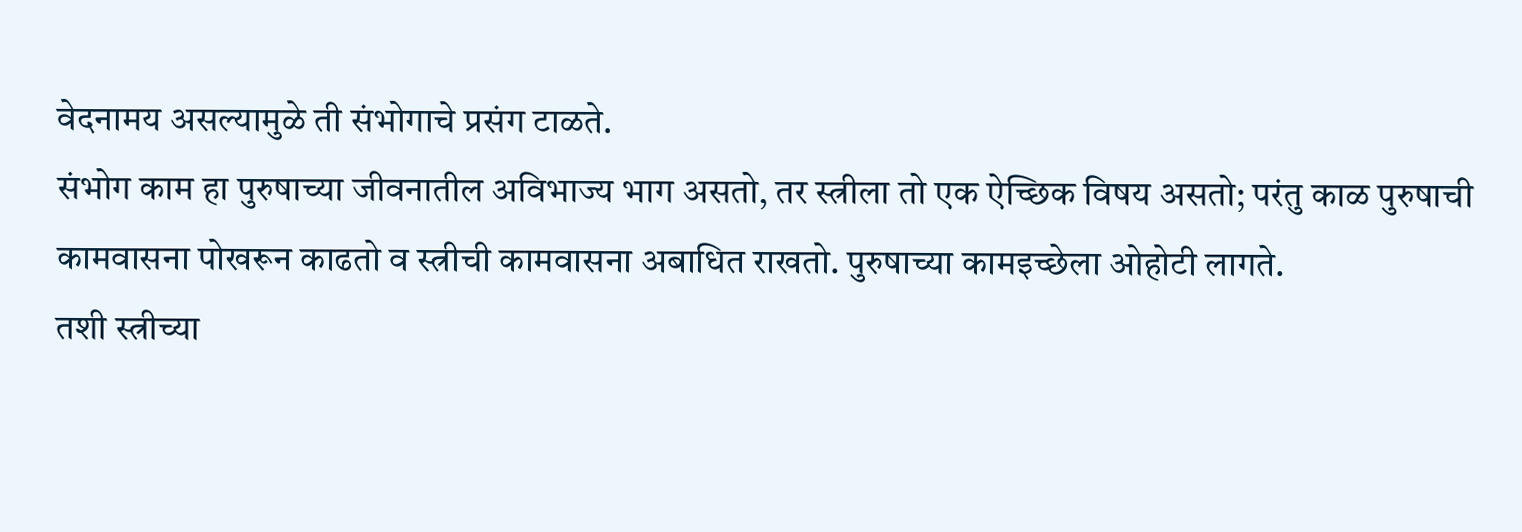वेदनामय असल्यामुळे ती संभोगाचे प्रसंग टाळते.
संभोग काम हा पुरुषाच्या जीवनातील अविभाज्य भाग असतो, तर स्त्रीला तो एक ऐच्छिक विषय असतो; परंतु काळ पुरुषाची कामवासना पोखरून काढतो व स्त्रीची कामवासना अबाधित राखतो. पुरुषाच्या कामइच्छेला ओहोटी लागते.
तशी स्त्रीच्या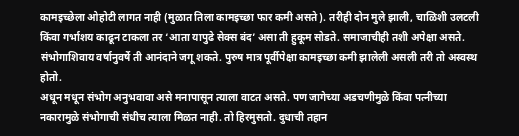कामइच्छेला ओहोटी लागत नाही (मुळात तिला कामइच्छा फार कमी असते). तरीही दोन मुले झाली, चाळिशी उलटली किंवा गर्भाशय काढून टाकला तर ‘आता यापुढे सेक्स बंद’ असा ती हुकूम सोडते. समाजाचीही तशी अपेक्षा असते. संभोगाशिवाय वर्षानुवर्षे ती आनंदाने जगू शकते. पुरुष मात्र पूर्वीपेक्षा कामइच्छा कमी झालेली असली तरी तो अस्वस्थ होतो.
अधून मधून संभोग अनुभवावा असे मनापासून त्याला वाटत असते. पण जागेच्या अडचणीमुळे किंवा पत्नीच्या नकारामुळे संभोगाची संधीच त्याला मिळत नाही. तो हिरमुसतो. दुधाची तहान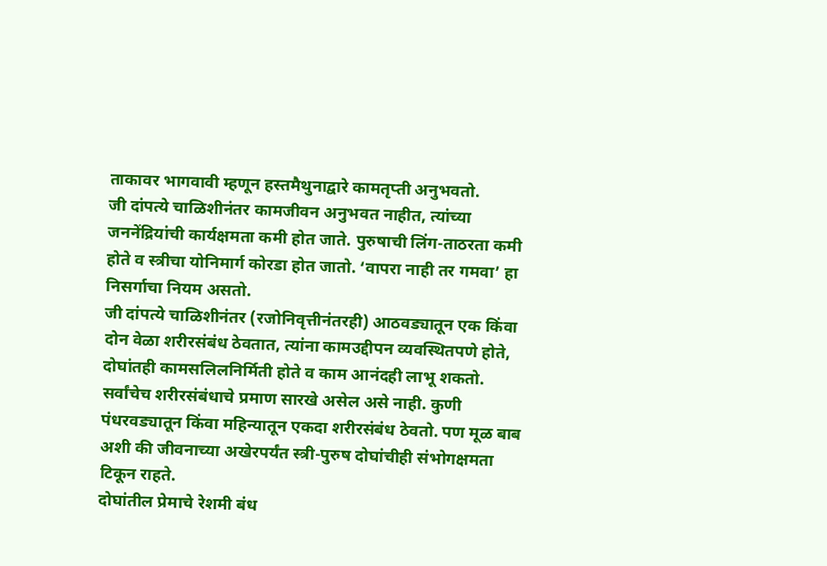ताकावर भागवावी म्हणून हस्तमैथुनाद्वारे कामतृप्ती अनुभवतो.
जी दांपत्ये चाळिशीनंतर कामजीवन अनुभवत नाहीत, त्यांच्या जननेंद्रियांची कार्यक्षमता कमी होत जाते. पुरुषाची लिंग-ताठरता कमी होते व स्त्रीचा योनिमार्ग कोरडा होत जातो. ‘वापरा नाही तर गमवा’ हा निसर्गाचा नियम असतो.
जी दांपत्ये चाळिशीनंतर (रजोनिवृत्तीनंतरही) आठवड्यातून एक किंवा दोन वेळा शरीरसंबंध ठेवतात, त्यांना कामउद्दीपन व्यवस्थितपणे होते, दोघांतही कामसलिलनिर्मिती होते व काम आनंदही लाभू शकतो.
सर्वांचेच शरीरसंबंधाचे प्रमाण सारखे असेल असे नाही. कुणी पंधरवड्यातून किंवा महिन्यातून एकदा शरीरसंबंध ठेवतो. पण मूळ बाब अशी की जीवनाच्या अखेरपर्यंत स्त्री-पुरुष दोघांचीही संभोगक्षमता टिकून राहते.
दोघांतील प्रेमाचे रेशमी बंध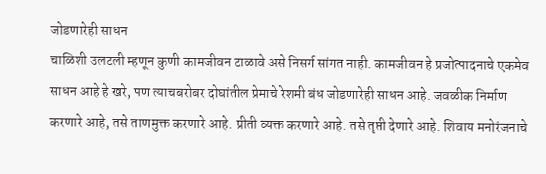जोडणारेही साधन
चाळिशी उलटली म्हणून कुणी कामजीवन टाळावे असे निसर्ग सांगत नाही. कामजीवन हे प्रजोत्पादनाचे एकमेव साधन आहे हे खरे, पण त्याचबरोबर दोघांतील प्रेमाचे रेशमी बंध जोडणारेही साधन आहे. जवळीक निर्माण करणारे आहे, तसे ताणमुक्त करणारे आहे. प्रीती व्यक्त करणारे आहे. तसे तृप्ती देणारे आहे. शिवाय मनोरंजनाचे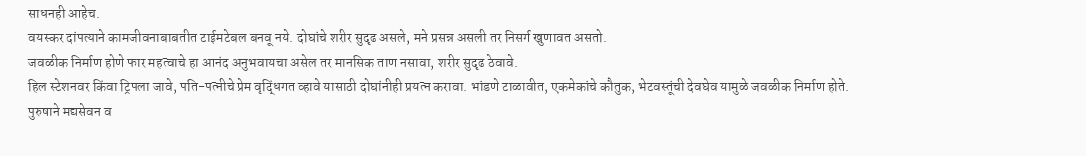साधनही आहेच.
वयस्कर दांपत्याने कामजीवनाबाबतीत टाईमटेबल बनवू नये. दोघांचे शरीर सुदृढ असले, मने प्रसन्न असली तर निसर्ग खुणावत असतो.
जवळीक निर्माण होणे फार महत्वाचे हा आनंद अनुभवायचा असेल तर मानसिक ताण नसावा, शरीर सुदृढ ठेवावे.
हिल स्टेशनवर किंवा ट्रिपला जावे, पति-पत्नीचे प्रेम वृद्धिंगत व्हावे यासाठी दोघांनीही प्रयत्न करावा. भांडणे टाळावीत, एकमेकांचे कौतुक, भेटवस्तूंची देवघेव यामुळे जवळीक निर्माण होते.
पुरुषाने मद्यसेवन व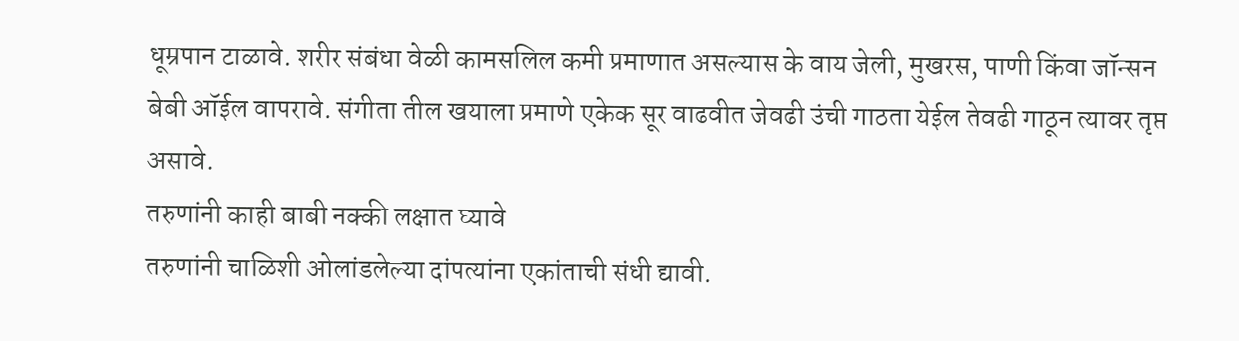धूम्रपान टाळावे. शरीर संबंधा वेळी कामसलिल कमी प्रमाणात असल्यास के वाय जेली, मुखरस, पाणी किंवा जॉन्सन बेबी ऑईल वापरावे. संगीता तील खयाला प्रमाणे एकेक सूर वाढवीत जेवढी उंची गाठता येईल तेवढी गाठून त्यावर तृप्त असावे.
तरुणांनी काही बाबी नक्की लक्षात घ्यावे
तरुणांनी चाळिशी ओलांडलेल्या दांपत्यांना एकांताची संधी द्यावी.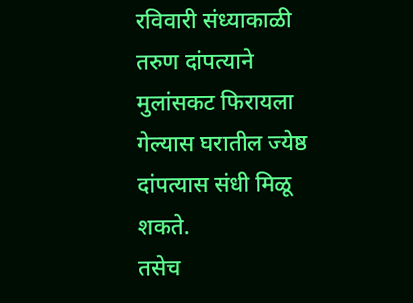रविवारी संध्याकाळी तरुण दांपत्याने मुलांसकट फिरायला गेल्यास घरातील ज्येष्ठ दांपत्यास संधी मिळू शकते.
तसेच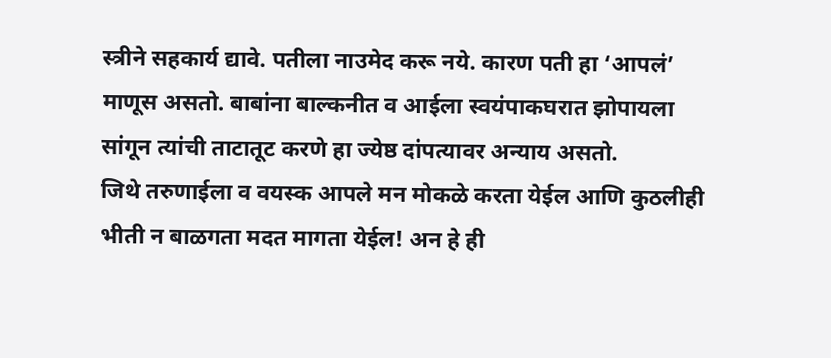स्त्रीने सहकार्य द्यावे. पतीला नाउमेद करू नये. कारण पती हा ‘आपलं’ माणूस असतो. बाबांना बाल्कनीत व आईला स्वयंपाकघरात झोपायला सांगून त्यांची ताटातूट करणे हा ज्येष्ठ दांपत्यावर अन्याय असतो.
जिथे तरुणाईला व वयस्क आपले मन मोकळे करता येईल आणि कुठलीही भीती न बाळगता मदत मागता येईल! अन हे ही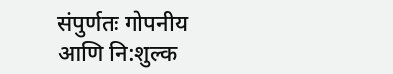संपुर्णतः गोपनीय आणि नि:शुल्क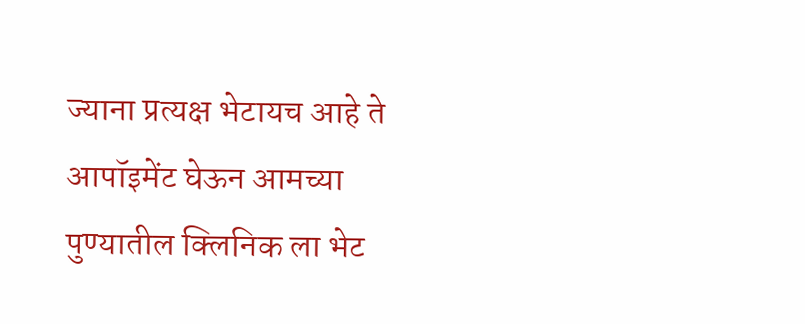ज्याना प्रत्यक्ष भेटायच आहे ते आपॉइमेंट घेऊन आमच्या पुण्यातील क्लिनिक ला भेट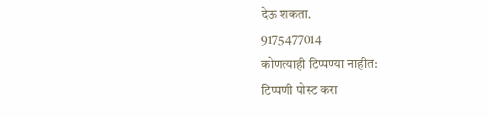देऊ शकता.
9175477014
कोणत्याही टिप्पण्या नाहीत:
टिप्पणी पोस्ट करा